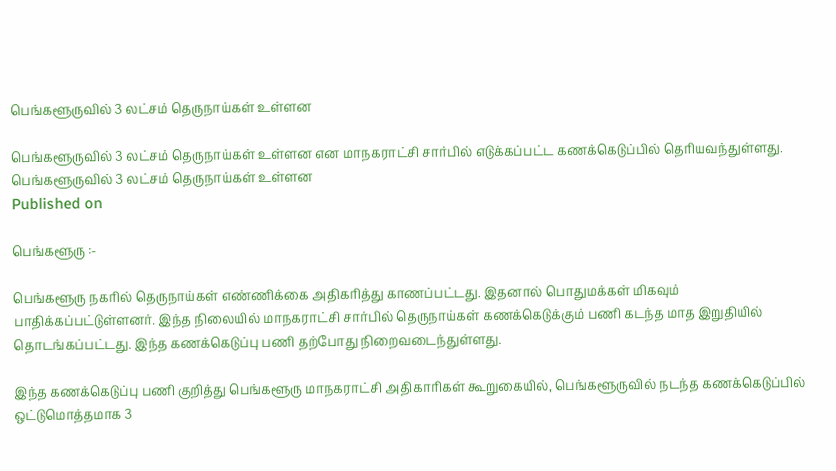பெங்களூருவில் 3 லட்சம் தெருநாய்கள் உள்ளன

பெங்களூருவில் 3 லட்சம் தெருநாய்கள் உள்ளன என மாநகராட்சி சார்பில் எடுக்கப்பட்ட கணக்கெடுப்பில் தெரியவந்துள்ளது.
பெங்களூருவில் 3 லட்சம் தெருநாய்கள் உள்ளன
Published on

பெங்களூரு :-

பெங்களூரு நகரில் தெருநாய்கள் எண்ணிக்கை அதிகரித்து காணப்பட்டது. இதனால் பொதுமக்கள் மிகவும் பாதிக்கப்பட்டுள்ளனர். இந்த நிலையில் மாநகராட்சி சார்பில் தெருநாய்கள் கணக்கெடுக்கும் பணி கடந்த மாத இறுதியில் தொடங்கப்பட்டது. இந்த கணக்கெடுப்பு பணி தற்போது நிறைவடைந்துள்ளது.

இந்த கணக்கெடுப்பு பணி குறித்து பெங்களூரு மாநகராட்சி அதிகாரிகள் கூறுகையில், பெங்களூருவில் நடந்த கணக்கெடுப்பில் ஒட்டுமொத்தமாக 3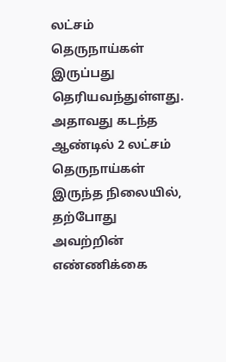லட்சம் தெருநாய்கள் இருப்பது தெரியவந்துள்ளது. அதாவது கடந்த ஆண்டில் 2 லட்சம் தெருநாய்கள் இருந்த நிலையில், தற்போது அவற்றின் எண்ணிக்கை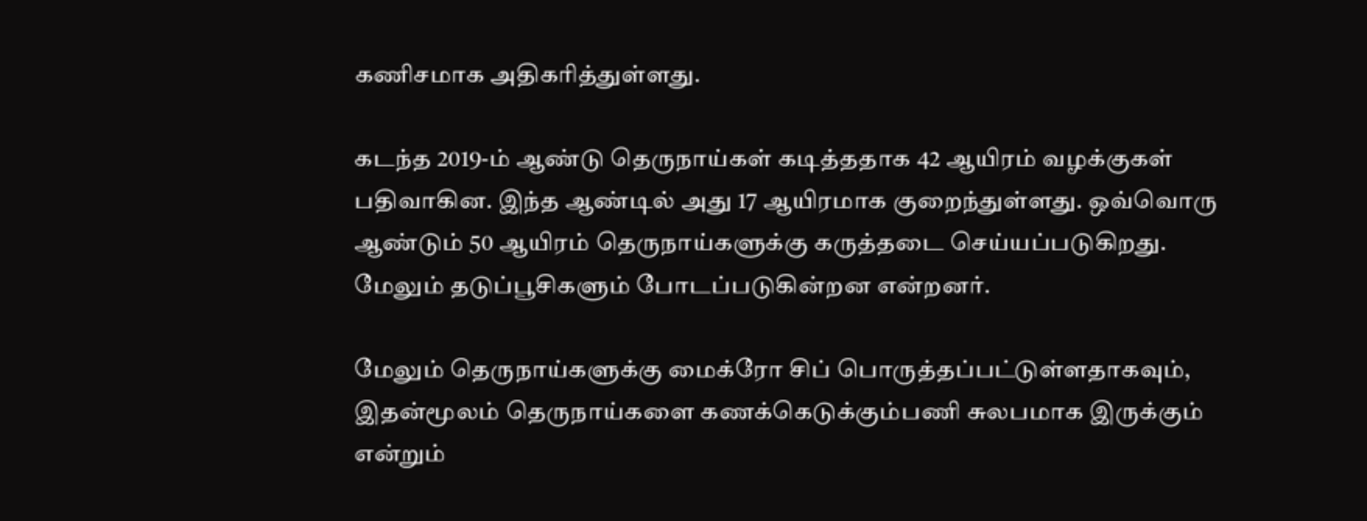கணிசமாக அதிகரித்துள்ளது.

கடந்த 2019-ம் ஆண்டு தெருநாய்கள் கடித்ததாக 42 ஆயிரம் வழக்குகள் பதிவாகின. இந்த ஆண்டில் அது 17 ஆயிரமாக குறைந்துள்ளது. ஒவ்வொரு ஆண்டும் 50 ஆயிரம் தெருநாய்களுக்கு கருத்தடை செய்யப்படுகிறது. மேலும் தடுப்பூசிகளும் போடப்படுகின்றன என்றனர்.

மேலும் தெருநாய்களுக்கு மைக்ரோ சிப் பொருத்தப்பட்டுள்ளதாகவும், இதன்மூலம் தெருநாய்களை கணக்கெடுக்கும்பணி சுலபமாக இருக்கும் என்றும்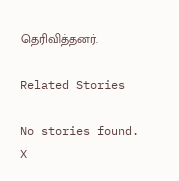தெரிவித்தனர்.

Related Stories

No stories found.
X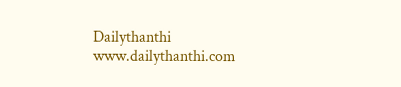Dailythanthi
www.dailythanthi.com